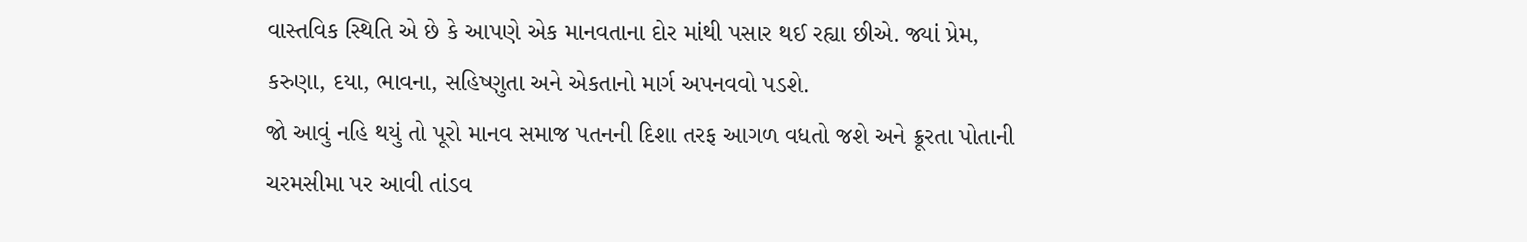વાસ્તવિક સ્થિતિ એ છે કે આપણે એક માનવતાના દોર માંથી પસાર થઈ રહ્યા છીએ. જ્યાં પ્રેમ, કરુણા, દયા, ભાવના, સહિષ્ણુતા અને એકતાનો માર્ગ અપનવવો પડશે.
જો આવું નહિ થયું તો પૂરો માનવ સમાજ પતનની દિશા તરફ આગળ વધતો જશે અને ક્રૂરતા પોતાની ચરમસીમા પર આવી તાંડવ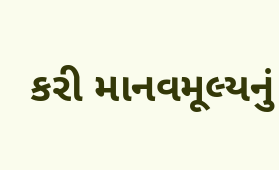કરી માનવમૂલ્યનું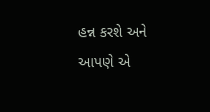હન્ન કરશે અને આપણે એ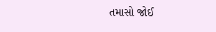તમાસો જોઈ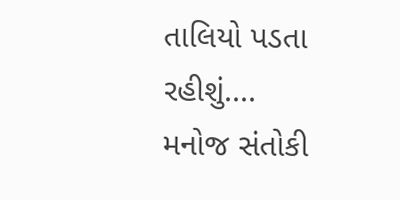તાલિયો પડતા રહીશું....
મનોજ સંતોકી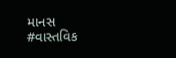માનસ
#વાસ્તવિક